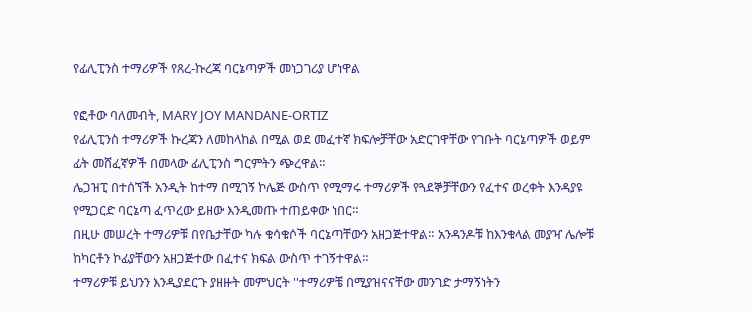የፊሊፒንስ ተማሪዎች የጸረ-ኩረጃ ባርኔጣዎች መነጋገሪያ ሆነዋል

የፎቶው ባለመብት, MARY JOY MANDANE-ORTIZ
የፊሊፒንስ ተማሪዎች ኩረጃን ለመከላከል በሚል ወደ መፈተኛ ክፍሎቻቸው አድርገዋቸው የገቡት ባርኔጣዎች ወይም ፊት መሸፈኛዎች በመላው ፊሊፒንስ ግርምትን ጭረዋል።
ሌጋዝፒ በተሰኘች አንዲት ከተማ በሚገኝ ኮሌጅ ውስጥ የሚማሩ ተማሪዎች የጓደኞቻቸውን የፈተና ወረቀት እንዳያዩ የሚጋርድ ባርኔጣ ፈጥረው ይዘው እንዲመጡ ተጠይቀው ነበር።
በዚሁ መሠረት ተማሪዎቹ በየቤታቸው ካሉ ቁሳቁሶች ባርኔጣቸውን አዘጋጅተዋል። አንዳንዶቹ ከእንቁላል መያዣ ሌሎቹ ከካርቶን ኮፊያቸውን አዘጋጅተው በፈተና ክፍል ውስጥ ተገኝተዋል።
ተማሪዎቹ ይህንን እንዲያደርጉ ያዘዙት መምህርት ''ተማሪዎቼ በሚያዝናናቸው መንገድ ታማኝነትን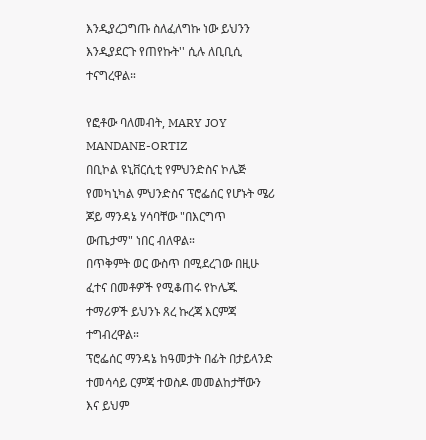እንዲያረጋግጡ ስለፈለግኩ ነው ይህንን እንዲያደርጉ የጠየኩት'' ሲሉ ለቢቢሲ ተናግረዋል።

የፎቶው ባለመብት, MARY JOY MANDANE-ORTIZ
በቢኮል ዩኒቨርሲቲ የምህንድስና ኮሌጅ የመካኒካል ምህንድስና ፕሮፌሰር የሆኑት ሜሪ ጆይ ማንዳኔ ሃሳባቸው "በእርግጥ ውጤታማ" ነበር ብለዋል።
በጥቅምት ወር ውስጥ በሚደረገው በዚሁ ፈተና በመቶዎች የሚቆጠሩ የኮሌጁ ተማሪዎች ይህንኑ ጸረ ኩረጃ እርምጃ ተግብረዋል።
ፕሮፌሰር ማንዳኔ ከዓመታት በፊት በታይላንድ ተመሳሳይ ርምጃ ተወስዶ መመልከታቸውን እና ይህም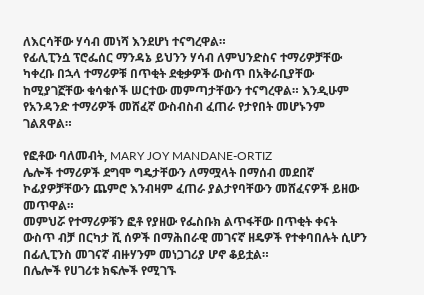ለእርሳቸው ሃሳብ መነሻ እንደሆነ ተናግረዋል።
የፊሊፒንሷ ፕሮፌሰር ማንዳኔ ይህንን ሃሳብ ለምህንድስና ተማሪዎቻቸው ካቀረቡ በኋላ ተማሪዎቹ በጥቂት ደቂቃዎች ውስጥ በአቅራቢያቸው ከሚያገኟቸው ቁሳቁሶች ሠርተው መምጣታቸውን ተናግረዋል። እንዲሁም የአንዳንድ ተማሪዎች መሸፈኛ ውስብስብ ፈጠራ የታየበት መሆኑንም ገልጸዋል።

የፎቶው ባለመብት, MARY JOY MANDANE-ORTIZ
ሌሎች ተማሪዎች ደግሞ ግዴታቸውን ለማሟላት በማሰብ መደበኛ ኮፊያዎቻቸውን ጨምሮ እንብዛም ፈጠራ ያልታየባቸውን መሸፈናዎች ይዘው መጥዋል።
መምህሯ የተማሪዎቹን ፎቶ የያዘው የፌስቡክ ልጥፋቸው በጥቂት ቀናት ውስጥ ብቻ በርካታ ሺ ሰዎች በማሕበራዊ መገናኛ ዘዴዎች የተቀባበሉት ሲሆን በፊሊፒንስ መገናኛ ብዙሃንም መነጋገሪያ ሆኖ ቆይቷል።
በሌሎች የሀገሪቱ ክፍሎች የሚገኙ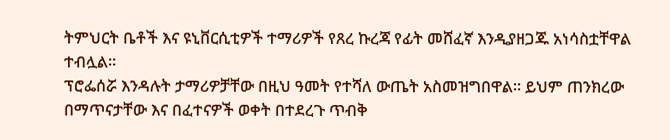ትምህርት ቤቶች እና ዩኒቨርሲቲዎች ተማሪዎች የጸረ ኩረጃ የፊት መሸፈኛ እንዲያዘጋጁ አነሳስቷቸዋል ተብሏል።
ፕሮፌሰሯ እንዳሉት ታማሪዎቻቸው በዚህ ዓመት የተሻለ ውጤት አስመዝግበዋል። ይህም ጠንክረው በማጥናታቸው እና በፈተናዎች ወቀት በተደረጉ ጥብቅ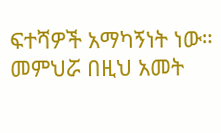ፍተሻዎች አማካኝነት ነው።
መምህሯ በዚህ አመት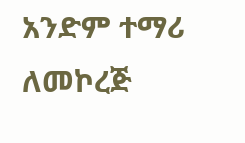አንድም ተማሪ ለመኮረጅ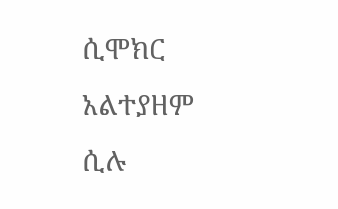ሲሞክር አልተያዘም ሲሉ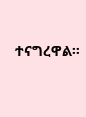ተናግረዋል።